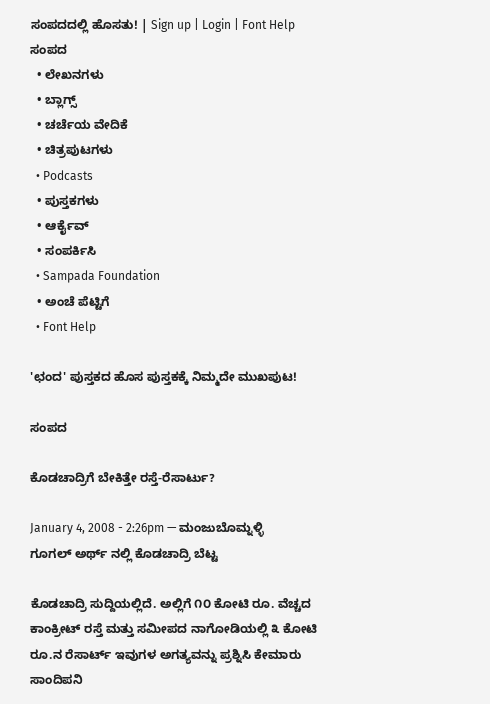ಸಂಪದದಲ್ಲಿ ಹೊಸತು! | Sign up | Login | Font Help
ಸಂಪದ
  • ಲೇಖನಗಳು
  • ಬ್ಲಾಗ್ಸ್
  • ಚರ್ಚೆಯ ವೇದಿಕೆ
  • ಚಿತ್ರಪುಟಗಳು
  • Podcasts
  • ಪುಸ್ತಕಗಳು
  • ಆರ್ಕೈವ್
  • ಸಂಪರ್ಕಿಸಿ
  • Sampada Foundation
  • ಅಂಚೆ ಪೆಟ್ಟಿಗೆ
  • Font Help

'ಛಂದ' ಪುಸ್ತಕದ ಹೊಸ ಪುಸ್ತಕಕ್ಕೆ ನಿಮ್ಮದೇ ಮುಖಪುಟ!

ಸಂಪದ

ಕೊಡಚಾದ್ರಿಗೆ ಬೇಕಿತ್ತೇ ರಸ್ತೆ-ರೆಸಾರ್ಟು?

January 4, 2008 - 2:26pm — ಮಂಜುಬೊಮ್ನಳ್ಳಿ
ಗೂಗಲ್ ಅರ್ಥ್ ನಲ್ಲಿ ಕೊಡಚಾದ್ರಿ ಬೆಟ್ಟ

ಕೊಡಚಾದ್ರಿ ಸುದ್ದಿಯಲ್ಲಿದೆ. ಅಲ್ಲಿಗೆ ೧೦ ಕೋಟಿ ರೂ. ವೆಚ್ಚದ ಕಾಂಕ್ರೀಟ್ ರಸ್ತೆ ಮತ್ತು ಸಮೀಪದ ನಾಗೋಡಿಯಲ್ಲಿ ೩ ಕೋಟಿ ರೂ.ನ ರೆಸಾರ್ಟ್ ಇವುಗಳ ಅಗತ್ಯವನ್ನು ಪ್ರಶ್ನಿಸಿ ಕೇಮಾರು ಸಾಂದಿಪನಿ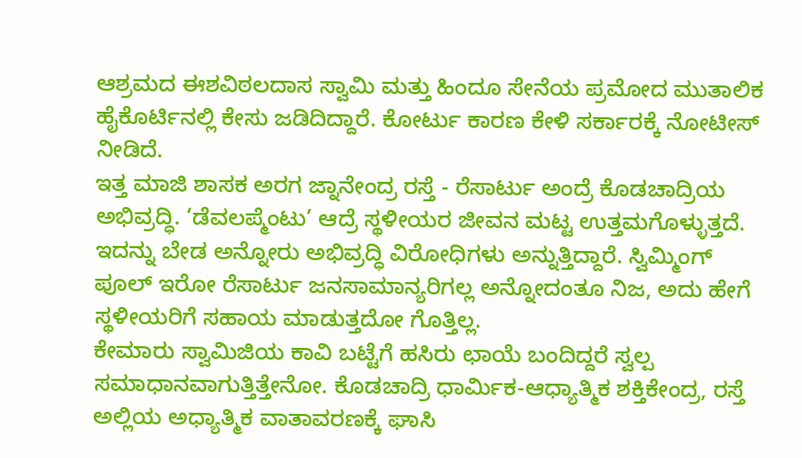ಆಶ್ರಮದ ಈಶವಿಠಲದಾಸ ಸ್ವಾಮಿ ಮತ್ತು ಹಿಂದೂ ಸೇನೆಯ ಪ್ರಮೋದ ಮುತಾಲಿಕ ಹೈಕೊರ್ಟಿನಲ್ಲಿ ಕೇಸು ಜಡಿದಿದ್ದಾರೆ. ಕೋರ್ಟು ಕಾರಣ ಕೇಳಿ ಸರ್ಕಾರಕ್ಕೆ ನೋಟೀಸ್ ನೀಡಿದೆ.
ಇತ್ತ ಮಾಜಿ ಶಾಸಕ ಅರಗ ಜ್ನಾನೇಂದ್ರ ರಸ್ತೆ - ರೆಸಾರ್ಟು ಅಂದ್ರೆ ಕೊಡಚಾದ್ರಿಯ ಅಭಿವ್ರದ್ಧಿ. ‘ಡೆವಲಪ್ಮೆಂಟು’ ಆದ್ರೆ ಸ್ಥಳೀಯರ ಜೀವನ ಮಟ್ಟ ಉತ್ತಮಗೊಳ್ಳುತ್ತದೆ. ಇದನ್ನು ಬೇಡ ಅನ್ನೋರು ಅಭಿವ್ರದ್ಧಿ ವಿರೋಧಿಗಳು ಅನ್ನುತ್ತಿದ್ದಾರೆ. ಸ್ವಿಮ್ಮಿಂಗ್ ಪೂಲ್ ಇರೋ ರೆಸಾರ್ಟು ಜನಸಾಮಾನ್ಯರಿಗಲ್ಲ ಅನ್ನೋದಂತೂ ನಿಜ, ಅದು ಹೇಗೆ ಸ್ಥಳೀಯರಿಗೆ ಸಹಾಯ ಮಾಡುತ್ತದೋ ಗೊತ್ತಿಲ್ಲ.
ಕೇಮಾರು ಸ್ವಾಮಿಜಿಯ ಕಾವಿ ಬಟ್ಟೆಗೆ ಹಸಿರು ಛಾಯೆ ಬಂದಿದ್ದರೆ ಸ್ವಲ್ಪ ಸಮಾಧಾನವಾಗುತ್ತಿತ್ತೇನೋ. ಕೊಡಚಾದ್ರಿ ಧಾರ್ಮಿಕ-ಆಧ್ಯಾತ್ಮಿಕ ಶಕ್ತಿಕೇಂದ್ರ, ರಸ್ತೆ ಅಲ್ಲಿಯ ಅಧ್ಯಾತ್ಮಿಕ ವಾತಾವರಣಕ್ಕೆ ಘಾಸಿ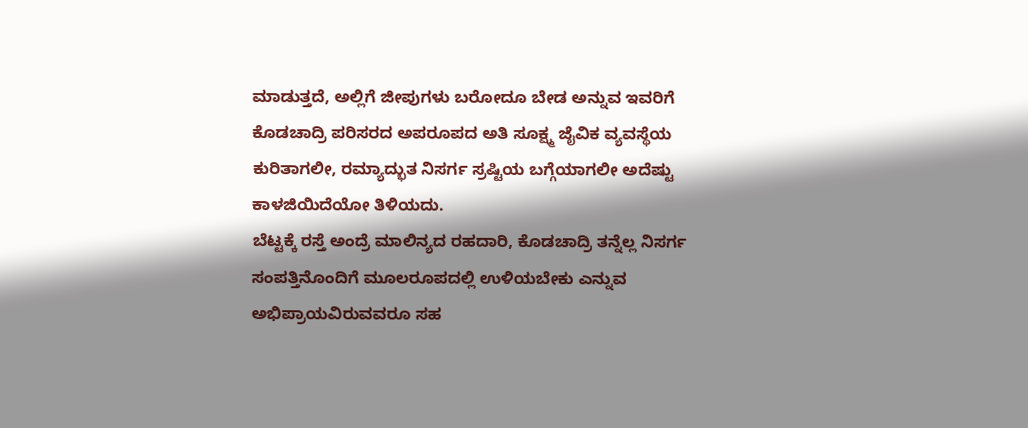ಮಾಡುತ್ತದೆ, ಅಲ್ಲಿಗೆ ಜೀಪುಗಳು ಬರೋದೂ ಬೇಡ ಅನ್ನುವ ಇವರಿಗೆ ಕೊಡಚಾದ್ರಿ ಪರಿಸರದ ಅಪರೂಪದ ಅತಿ ಸೂಕ್ಷ್ಮ ಜೈವಿಕ ವ್ಯವಸ್ಥೆಯ ಕುರಿತಾಗಲೀ, ರಮ್ಯಾದ್ಭುತ ನಿಸರ್ಗ ಸ್ರಷ್ಟಿಯ ಬಗ್ಗೆಯಾಗಲೀ ಅದೆಷ್ಟು ಕಾಳಜಿಯಿದೆಯೋ ತಿಳಿಯದು.
ಬೆಟ್ಟಕ್ಕೆ ರಸ್ತೆ ಅಂದ್ರೆ ಮಾಲಿನ್ಯದ ರಹದಾರಿ, ಕೊಡಚಾದ್ರಿ ತನ್ನೆಲ್ಲ ನಿಸರ್ಗ ಸಂಪತ್ತಿನೊಂದಿಗೆ ಮೂಲರೂಪದಲ್ಲಿ ಉಳಿಯಬೇಕು ಎನ್ನುವ ಅಭಿಪ್ರಾಯವಿರುವವರೂ ಸಹ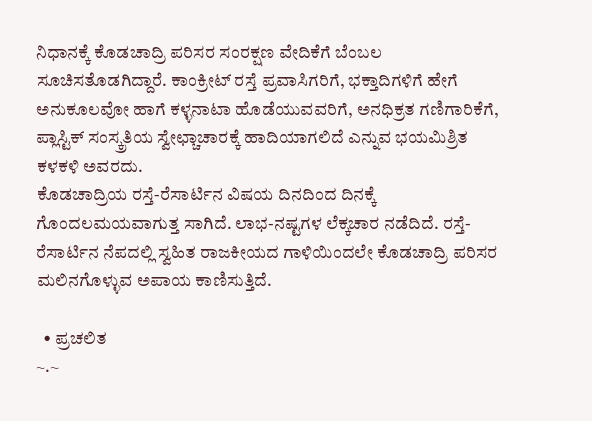ನಿಧಾನಕ್ಕೆ ಕೊಡಚಾದ್ರಿ ಪರಿಸರ ಸಂರಕ್ಷಣ ವೇದಿಕೆಗೆ ಬೆಂಬಲ ಸೂಚಿಸತೊಡಗಿದ್ದಾರೆ. ಕಾಂಕ್ರೀಟ್ ರಸ್ತೆ ಪ್ರವಾಸಿಗರಿಗೆ, ಭಕ್ತಾದಿಗಳಿಗೆ ಹೇಗೆ ಅನುಕೂಲವೋ ಹಾಗೆ ಕಳ್ಳನಾಟಾ ಹೊಡೆಯುವವರಿಗೆ, ಅನಧಿಕ್ರತ ಗಣಿಗಾರಿಕೆಗೆ, ಪ್ಲಾಸ್ಟಿಕ್ ಸಂಸ್ಕ್ರತಿಯ ಸ್ವೇಛ್ಚಾಚಾರಕ್ಕೆ ಹಾದಿಯಾಗಲಿದೆ ಎನ್ನುವ ಭಯಮಿಶ್ರಿತ ಕಳಕಳಿ ಅವರದು.
ಕೊಡಚಾದ್ರಿಯ ರಸ್ತೆ-ರೆಸಾರ್ಟಿನ ವಿಷಯ ದಿನದಿಂದ ದಿನಕ್ಕೆ ಗೊಂದಲಮಯವಾಗುತ್ತ ಸಾಗಿದೆ. ಲಾಭ-ನಷ್ಟಗಳ ಲೆಕ್ಕಚಾರ ನಡೆದಿದೆ. ರಸ್ತೆ-ರೆಸಾರ್ಟಿನ ನೆಪದಲ್ಲಿ ಸ್ವಹಿತ ರಾಜಕೀಯದ ಗಾಳಿಯಿಂದಲೇ ಕೊಡಚಾದ್ರಿ ಪರಿಸರ ಮಲಿನಗೊಳ್ಳುವ ಅಪಾಯ ಕಾಣಿಸುತ್ತಿದೆ.

  • ಪ್ರಚಲಿತ
~.~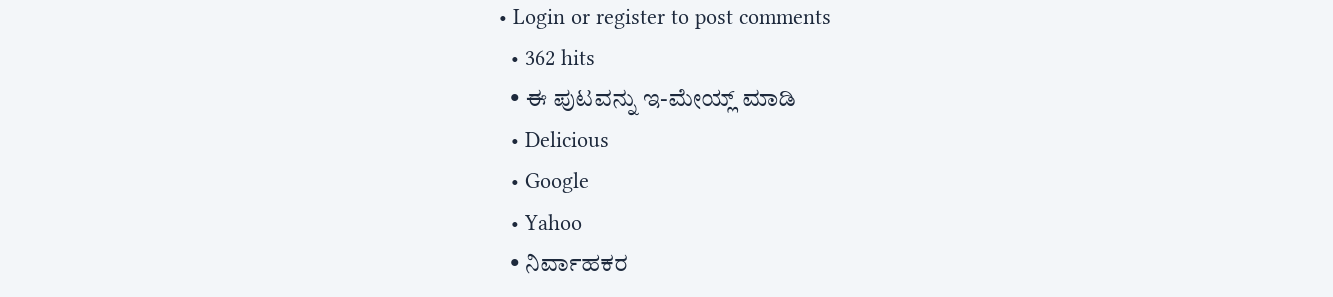• Login or register to post comments
  • 362 hits
  • ಈ ಪುಟವನ್ನು ಇ-ಮೇಯ್ಲ್ ಮಾಡಿ
  • Delicious
  • Google
  • Yahoo
  • ನಿರ್ವಾಹಕರ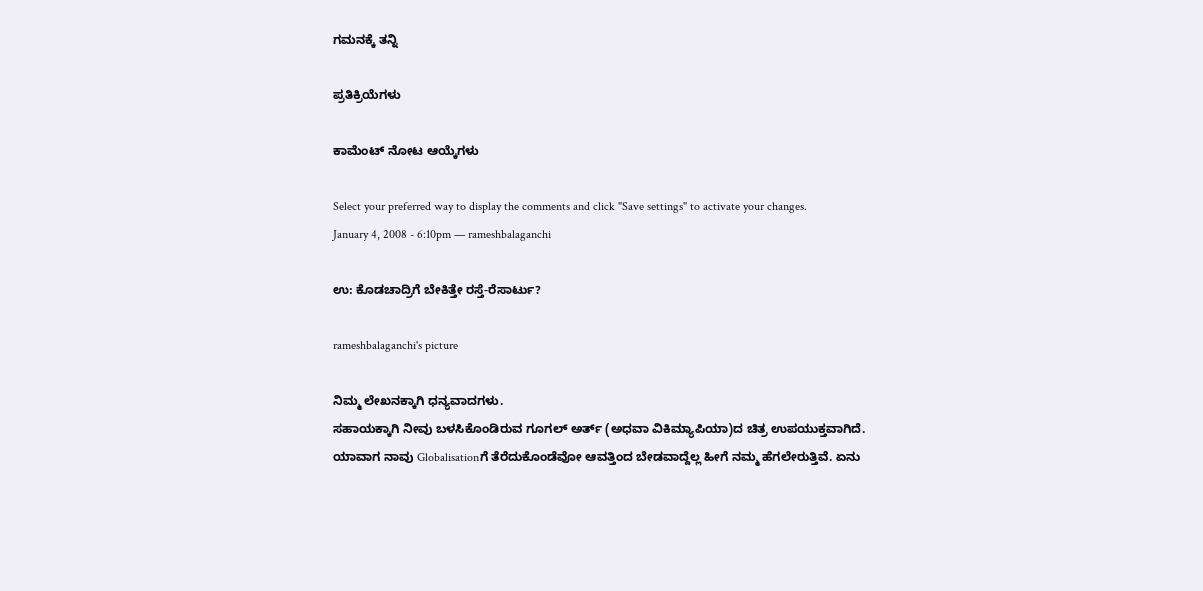ಗಮನಕ್ಕೆ ತನ್ನಿ

ಪ್ರತಿಕ್ರಿಯೆಗಳು

ಕಾಮೆಂಟ್ ನೋಟ ಆಯ್ಕೆಗಳು

Select your preferred way to display the comments and click "Save settings" to activate your changes.
January 4, 2008 - 6:10pm — rameshbalaganchi

ಉ: ಕೊಡಚಾದ್ರಿಗೆ ಬೇಕಿತ್ತೇ ರಸ್ತೆ-ರೆಸಾರ್ಟು?

rameshbalaganchi's picture

ನಿಮ್ಮ ಲೇಖನಕ್ಕಾಗಿ ಧನ್ಯವಾದಗಳು.
ಸಹಾಯಕ್ಕಾಗಿ ನೀವು ಬಳಸಿಕೊಂಡಿರುವ ಗೂಗಲ್ ಅರ್ತ್ (ಅಧವಾ ವಿಕಿಮ್ಯಾಪಿಯಾ)ದ ಚಿತ್ರ ಉಪಯುಕ್ತವಾಗಿದೆ. ಯಾವಾಗ ನಾವು Globalisationಗೆ ತೆರೆದುಕೊಂಡೆವೋ ಆವತ್ತಿಂದ ಬೇಡವಾದ್ದೆಲ್ಲ ಹೀಗೆ ನಮ್ಮ ಹೆಗಲೇರುತ್ತಿವೆ. ಏನು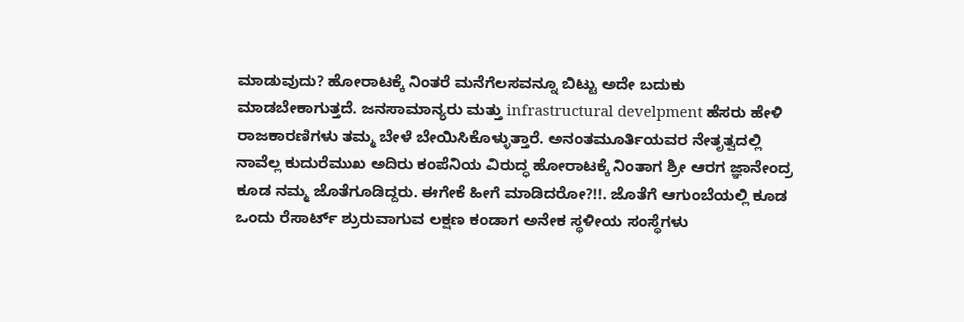ಮಾಡುವುದು? ಹೋರಾಟಕ್ಕೆ ನಿಂತರೆ ಮನೆಗೆಲಸವನ್ನೂ ಬಿಟ್ಟು ಅದೇ ಬದುಕು ಮಾಡಬೇಕಾಗುತ್ತದೆ. ಜನಸಾಮಾನ್ಯರು ಮತ್ತು infrastructural develpment ಹೆಸರು ಹೇಳಿ ರಾಜಕಾರಣಿಗಳು ತಮ್ಮ ಬೇಳೆ ಬೇಯಿಸಿಕೊಳ್ಳುತ್ತಾರೆ. ಅನಂತಮೂರ್ತಿಯವರ ನೇತೃತ್ವದಲ್ಲಿ ನಾವೆಲ್ಲ ಕುದುರೆಮುಖ ಅದಿರು ಕಂಪೆನಿಯ ವಿರುದ್ಧ ಹೋರಾಟಕ್ಕೆ ನಿಂತಾಗ ಶ್ರೀ ಆರಗ ಜ್ಞಾನೇಂದ್ರ ಕೂಡ ನಮ್ಮ ಜೊತೆಗೂಡಿದ್ದರು. ಈಗೇಕೆ ಹೀಗೆ ಮಾಡಿದರೋ?!!. ಜೊತೆಗೆ ಆಗುಂಬೆಯಲ್ಲಿ ಕೂಡ ಒಂದು ರೆಸಾರ್ಟ್ ಶ್ರುರುವಾಗುವ ಲಕ್ಷಣ ಕಂಡಾಗ ಅನೇಕ ಸ್ಥಳೀಯ ಸಂಸ್ಥೆಗಳು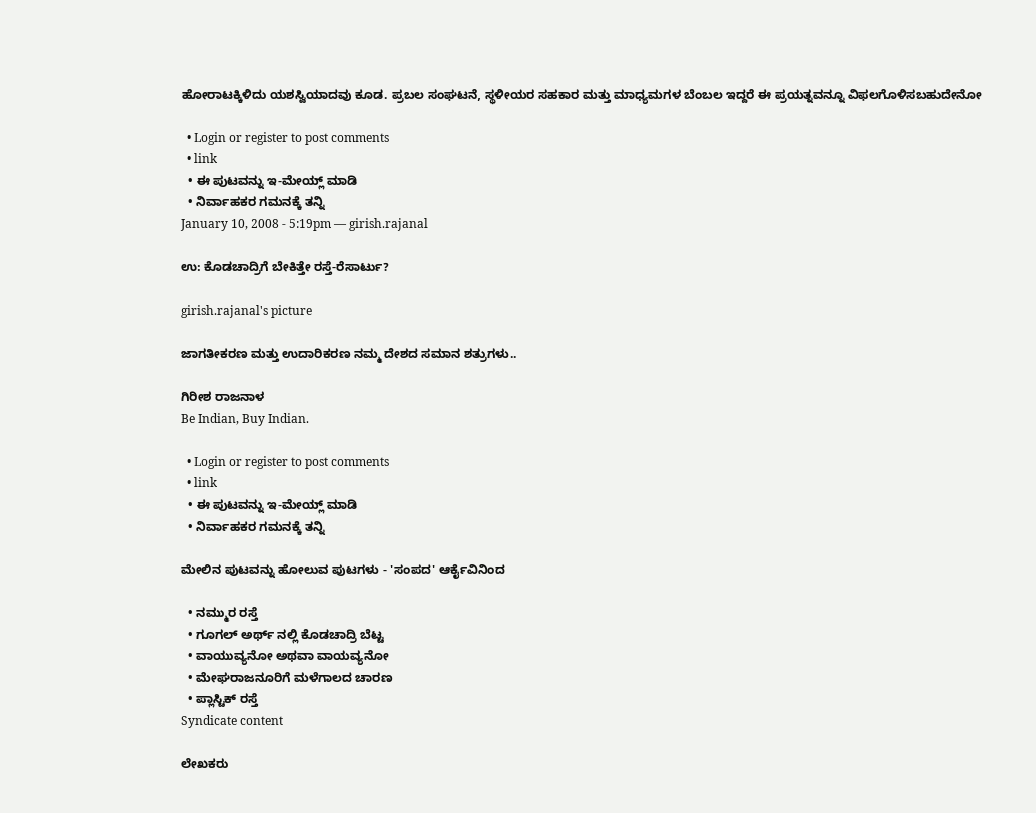ಹೋರಾಟಕ್ಕಿಳಿದು ಯಶಸ್ವಿಯಾದವು ಕೂಡ. ಪ್ರಬಲ ಸಂಘಟನೆ, ಸ್ಥಳೀಯರ ಸಹಕಾರ ಮತ್ತು ಮಾಧ್ಯಮಗಳ ಬೆಂಬಲ ಇದ್ದರೆ ಈ ಪ್ರಯತ್ನವನ್ನೂ ವಿಫಲಗೊಳಿಸಬಹುದೇನೋ

  • Login or register to post comments
  • link
  • ಈ ಪುಟವನ್ನು ಇ-ಮೇಯ್ಲ್ ಮಾಡಿ
  • ನಿರ್ವಾಹಕರ ಗಮನಕ್ಕೆ ತನ್ನಿ
January 10, 2008 - 5:19pm — girish.rajanal

ಉ: ಕೊಡಚಾದ್ರಿಗೆ ಬೇಕಿತ್ತೇ ರಸ್ತೆ-ರೆಸಾರ್ಟು?

girish.rajanal's picture

ಜಾಗತೀಕರಣ ಮತ್ತು ಉದಾರಿಕರಣ ನಮ್ಮ ದೇಶದ ಸಮಾನ ಶತ್ರುಗಳು..

ಗಿರೀಶ ರಾಜನಾಳ
Be Indian, Buy Indian.

  • Login or register to post comments
  • link
  • ಈ ಪುಟವನ್ನು ಇ-ಮೇಯ್ಲ್ ಮಾಡಿ
  • ನಿರ್ವಾಹಕರ ಗಮನಕ್ಕೆ ತನ್ನಿ

ಮೇಲಿನ ಪುಟವನ್ನು ಹೋಲುವ ಪುಟಗಳು - 'ಸಂಪದ' ಆರ್ಕೈವಿನಿಂದ

  • ನಮ್ಮುರ ರಸ್ತೆ
  • ಗೂಗಲ್ ಅರ್ಥ್ ನಲ್ಲಿ ಕೊಡಚಾದ್ರಿ ಬೆಟ್ಟ
  • ವಾಯುವ್ಯನೋ ಅಥವಾ ವಾಯವ್ಯನೋ
  • ಮೇಘರಾಜನೂರಿಗೆ ಮಳೆಗಾಲದ ಚಾರಣ
  • ಪ್ಲಾಸ್ಟಿಕ್ ರಸ್ತೆ
Syndicate content

ಲೇಖಕರು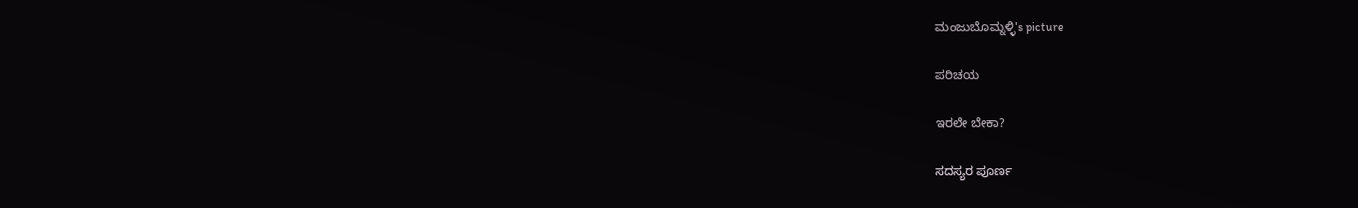ಮಂಜುಬೊಮ್ನಳ್ಳಿ's picture

ಪರಿಚಯ

ಇರಲೇ ಬೇಕಾ?

ಸದಸ್ಯರ ಪೂರ್ಣ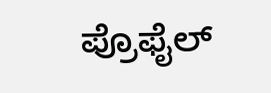ಪ್ರೊಫೈಲ್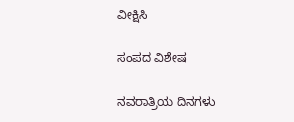ವೀಕ್ಷಿಸಿ

ಸಂಪದ ವಿಶೇಷ

ನವರಾತ್ರಿಯ ದಿನಗಳು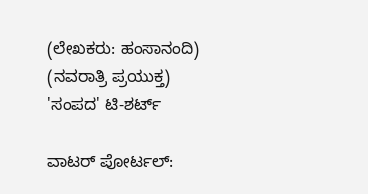(ಲೇಖಕರು: ಹಂಸಾನಂದಿ)
(ನವರಾತ್ರಿ ಪ್ರಯುಕ್ತ)
'ಸಂಪದ' ಟಿ-ಶರ್ಟ್

ವಾಟರ್ ಪೋರ್ಟಲ್: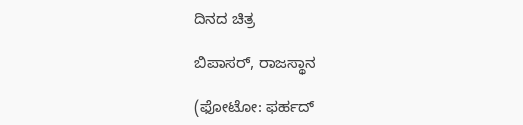ದಿನದ ಚಿತ್ರ

ಬಿಪಾಸರ್, ರಾಜಸ್ಥಾನ

(ಫೋಟೋ: ಫರ್ಹದ್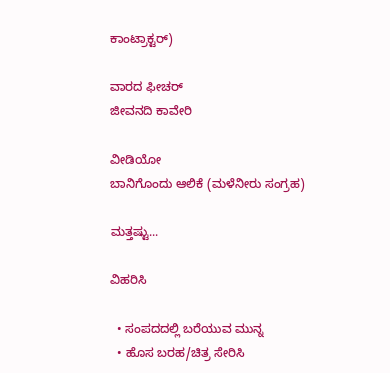ಕಾಂಟ್ರಾಕ್ಟರ್)

ವಾರದ ಫೀಚರ್
ಜೀವನದಿ ಕಾವೇರಿ

ವೀಡಿಯೋ
ಬಾನಿಗೊಂದು ಆಲಿಕೆ (ಮಳೆನೀರು ಸಂಗ್ರಹ)

ಮತ್ತಷ್ಟು...

ವಿಹರಿಸಿ

  • ಸಂಪದದಲ್ಲಿ ಬರೆಯುವ ಮುನ್ನ
  • ಹೊಸ ಬರಹ/ಚಿತ್ರ ಸೇರಿಸಿ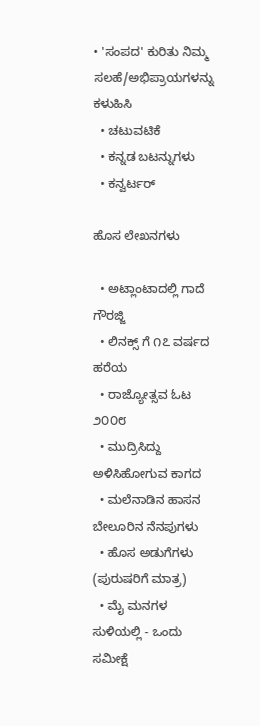• 'ಸಂಪದ' ಕುರಿತು ನಿಮ್ಮ ಸಲಹೆ/ಅಭಿಪ್ರಾಯಗಳನ್ನು ಕಳುಹಿಸಿ
  • ಚಟುವಟಿಕೆ
  • ಕನ್ನಡ ಬಟನ್ನುಗಳು
  • ಕನ್ವರ್ಟರ್

ಹೊಸ ಲೇಖನಗಳು

  • ಅಟ್ಲಾಂಟಾದಲ್ಲಿ ಗಾದೆ ಗೌರಜ್ಜಿ
  • ಲಿನಕ್ಸ್ ಗೆ ೧೭ ವರ್ಷದ ಹರೆಯ
  • ರಾಜ್ಯೋತ್ಸವ ಓಟ ೨೦೦೮
  • ಮುದ್ರಿಸಿದ್ದು ಅಳಿಸಿಹೋಗುವ ಕಾಗದ
  • ಮಲೆನಾಡಿನ ಹಾಸನ ಬೇಲೂರಿನ ನೆನಪುಗಳು
  • ಹೊಸ ಅಡುಗೆಗಳು (ಪುರುಷರಿಗೆ ಮಾತ್ರ)
  • ಮೈ ಮನಗಳ ಸುಳಿಯಲ್ಲಿ - ಒಂದು ಸಮೀಕ್ಷೆ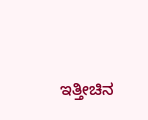ಇತ್ತೀಚಿನ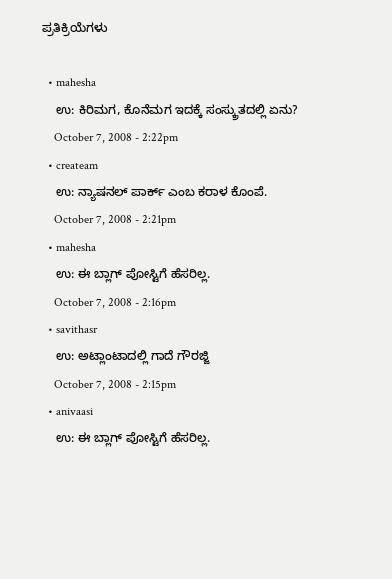ಪ್ರತಿಕ್ರಿಯೆಗಳು

  • mahesha
    ಉ: ಕಿರಿಮಗ, ಕೊನೆಮಗ ಇದಕ್ಕೆ ಸಂಸ್ಕ್ರುತದಲ್ಲಿ ಏನು?
    October 7, 2008 - 2:22pm
  • createam
    ಉ: ನ್ಯಾಷನಲ್ ಪಾರ್ಕ್ ಎಂಬ ಕರಾಳ ಕೊಂಪೆ.
    October 7, 2008 - 2:21pm
  • mahesha
    ಉ: ಈ ಬ್ಲಾಗ್‌ ಪೋಸ್ಟಿಗೆ ಹೆಸರಿಲ್ಲ.
    October 7, 2008 - 2:16pm
  • savithasr
    ಉ: ಅಟ್ಲಾಂಟಾದಲ್ಲಿ ಗಾದೆ ಗೌರಜ್ಜಿ
    October 7, 2008 - 2:15pm
  • anivaasi
    ಉ: ಈ ಬ್ಲಾಗ್‌ ಪೋಸ್ಟಿಗೆ ಹೆಸರಿಲ್ಲ.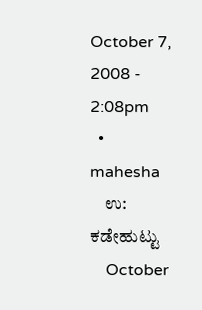October 7, 2008 - 2:08pm
  • mahesha
    ಉ: ಕಡೇಹುಟ್ಟು
    October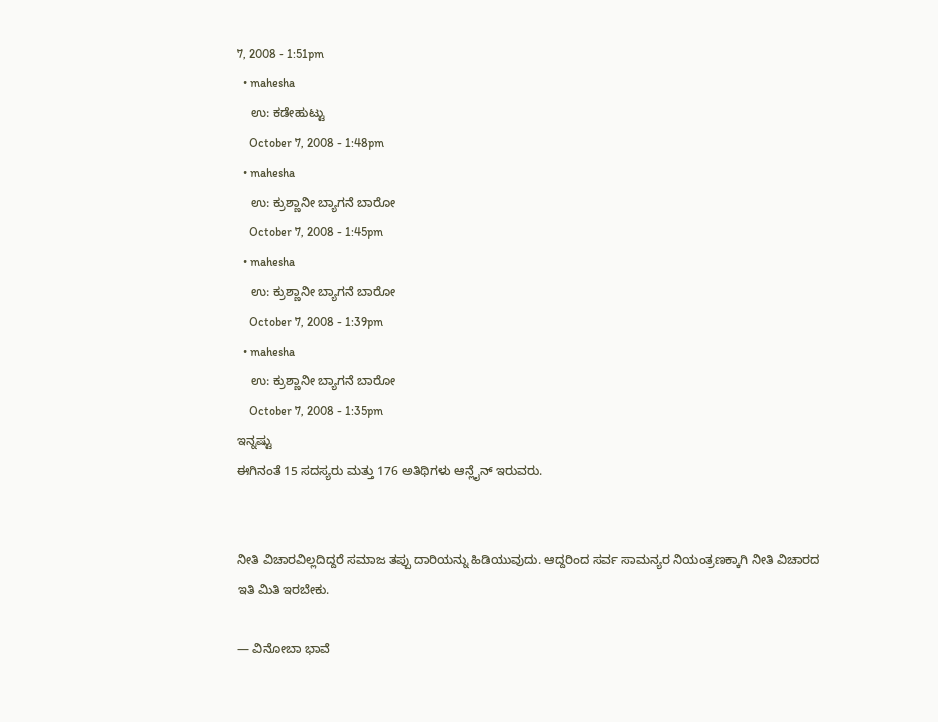7, 2008 - 1:51pm
  • mahesha
    ಉ: ಕಡೇಹುಟ್ಟು
    October 7, 2008 - 1:48pm
  • mahesha
    ಉ: ಕ್ರುಶ್ಣಾನೀ ಬ್ಯಾಗನೆ ಬಾರೋ
    October 7, 2008 - 1:45pm
  • mahesha
    ಉ: ಕ್ರುಶ್ಣಾನೀ ಬ್ಯಾಗನೆ ಬಾರೋ
    October 7, 2008 - 1:39pm
  • mahesha
    ಉ: ಕ್ರುಶ್ಣಾನೀ ಬ್ಯಾಗನೆ ಬಾರೋ
    October 7, 2008 - 1:35pm
ಇನ್ನಷ್ಟು
ಈಗಿನಂತೆ 15 ಸದಸ್ಯರು ಮತ್ತು 176 ಅತಿಥಿಗಳು ಆನ್ಲೈನ್ ಇರುವರು.


ನೀತಿ ವಿಚಾರವಿಲ್ಲದಿದ್ದರೆ ಸಮಾಜ ತಪ್ಪು ದಾರಿಯನ್ನು ಹಿಡಿಯುವುದು. ಆದ್ದರಿಂದ ಸರ್ವ ಸಾಮನ್ಯರ ನಿಯಂತ್ರಣಕ್ಕಾಗಿ ನೀತಿ ವಿಚಾರದ ಇತಿ ಮಿತಿ ಇರಬೇಕು.

— ವಿನೋಬಾ ಭಾವೆ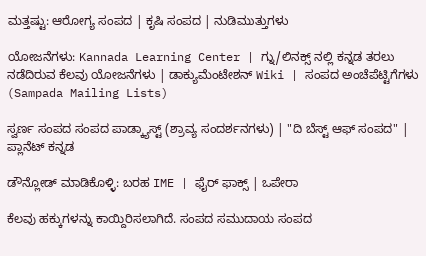ಮತ್ತಷ್ಟು: ಆರೋಗ್ಯ ಸಂಪದ | ಕೃಷಿ ಸಂಪದ | ನುಡಿಮುತ್ತುಗಳು

ಯೋಜನೆಗಳು: Kannada Learning Center | ಗ್ನು/ಲಿನಕ್ಸ್ ನಲ್ಲಿ ಕನ್ನಡ ತರಲು ನಡೆದಿರುವ ಕೆಲವು ಯೋಜನೆಗಳು | ಡಾಕ್ಯುಮೆಂಟೇಶನ್ Wiki | ಸಂಪದ ಅಂಚೆಪೆಟ್ಟಿಗೆಗಳು (Sampada Mailing Lists)

ಸ್ವರ್ಣ ಸಂಪದ ಸಂಪದ ಪಾಡ್ಕ್ಯಾಸ್ಟ್ (ಶ್ರಾವ್ಯ ಸಂದರ್ಶನಗಳು) | "ದಿ ಬೆಸ್ಟ್ ಆಫ್ ಸಂಪದ" | ಪ್ಲಾನೆಟ್ ಕನ್ನಡ

ಡೌನ್ಲೋಡ್ ಮಾಡಿಕೊಳ್ಳಿ: ಬರಹ IME | ಫೈರ್ ಫಾಕ್ಸ್ | ಒಪೇರಾ

ಕೆಲವು ಹಕ್ಕುಗಳನ್ನು ಕಾಯ್ದಿರಿಸಲಾಗಿದೆ. ಸಂಪದ ಸಮುದಾಯ ಸಂಪದ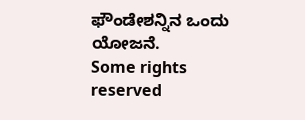ಫೌಂಡೇಶನ್ನಿನ ಒಂದು ಯೋಜನೆ.
Some rights reserved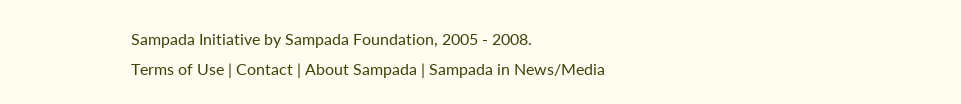Sampada Initiative by Sampada Foundation, 2005 - 2008.
Terms of Use | Contact | About Sampada | Sampada in News/Media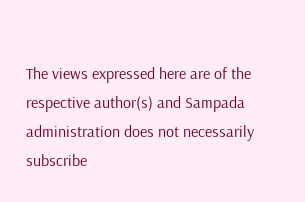The views expressed here are of the respective author(s) and Sampada administration does not necessarily subscribe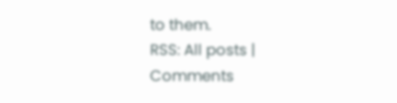to them.
RSS: All posts | Comments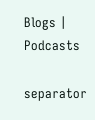Blogs | Podcasts

separator